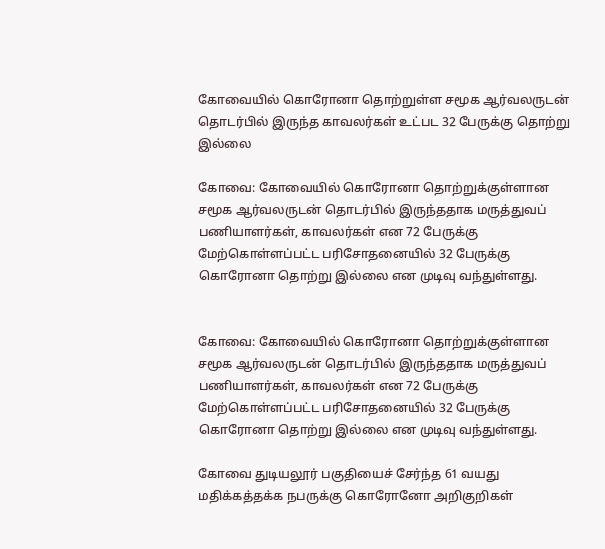கோவையில் கொரோனா தொற்றுள்ள சமூக ஆர்வலருடன் தொடர்பில் இருந்த காவலர்கள் உட்பட 32 பேருக்கு தொற்று இல்லை

கோவை: கோவையில் கொரோனா தொற்றுக்குள்ளான சமூக ஆர்வலருடன் தொடர்பில் இருந்ததாக மருத்துவப் பணியாளர்கள், காவலர்கள் என 72 பேருக்கு மேற்கொள்ளப்பட்ட பரிசோதனையில் 32 பேருக்கு கொரோனா தொற்று இல்லை என முடிவு வந்துள்ளது.


கோவை: கோவையில் கொரோனா தொற்றுக்குள்ளான சமூக ஆர்வலருடன் தொடர்பில் இருந்ததாக மருத்துவப் பணியாளர்கள், காவலர்கள் என 72 பேருக்கு மேற்கொள்ளப்பட்ட பரிசோதனையில் 32 பேருக்கு கொரோனா தொற்று இல்லை என முடிவு வந்துள்ளது.

கோவை துடியலூர் பகுதியைச் சேர்ந்த 61 வயது மதிக்கத்தக்க நபருக்கு கொரோனோ அறிகுறிகள்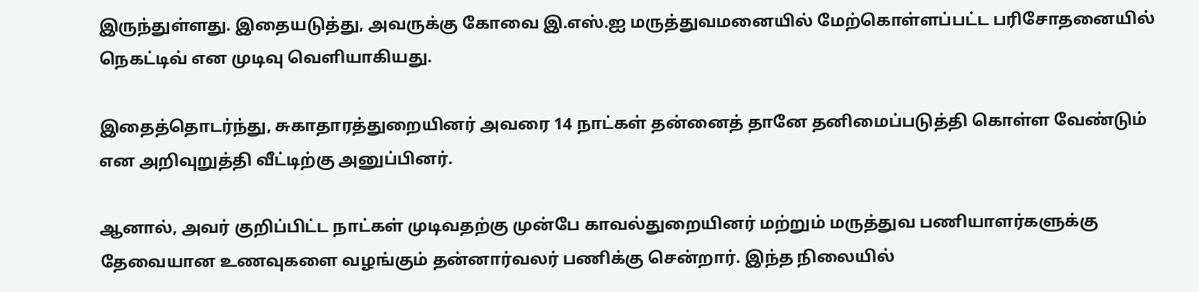இருந்துள்ளது. இதையடுத்து, அவருக்கு கோவை இ.எஸ்.ஐ மருத்துவமனையில் மேற்கொள்ளப்பட்ட பரிசோதனையில் நெகட்டிவ் என முடிவு வெளியாகியது.

இதைத்தொடர்ந்து, சுகாதாரத்துறையினர் அவரை 14 நாட்கள் தன்னைத் தானே தனிமைப்படுத்தி கொள்ள வேண்டும் என அறிவுறுத்தி வீட்டிற்கு அனுப்பினர்.

ஆனால், அவர் குறிப்பிட்ட நாட்கள் முடிவதற்கு முன்பே காவல்துறையினர் மற்றும் மருத்துவ பணியாளர்களுக்கு தேவையான உணவுகளை வழங்கும் தன்னார்வலர் பணிக்கு சென்றார். இந்த நிலையில்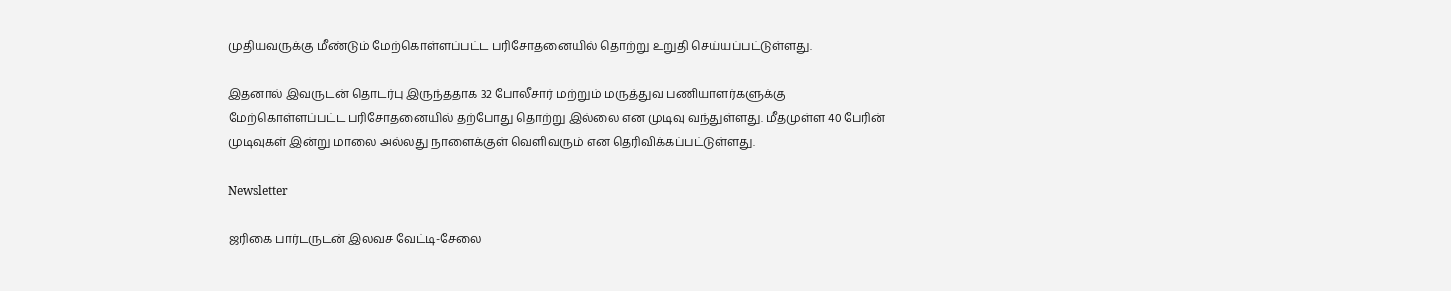முதியவருக்கு மீண்டும் மேற்கொள்ளப்பட்ட பரிசோதனையில் தொற்று உறுதி செய்யப்பட்டுள்ளது.

இதனால் இவருடன் தொடர்பு இருந்ததாக 32 போலீசார் மற்றும் மருத்துவ பணியாளர்களுக்கு மேற்கொள்ளப்பட்ட பரிசோதனையில் தற்போது தொற்று இல்லை என முடிவு வந்துள்ளது. மீதமுள்ள 40 பேரின் முடிவுகள் இன்று மாலை அல்லது நாளைக்குள் வெளிவரும் என தெரிவிக்கப்பட்டுள்ளது.

Newsletter

ஜரிகை பார்டருடன் இலவச வேட்டி-சேலை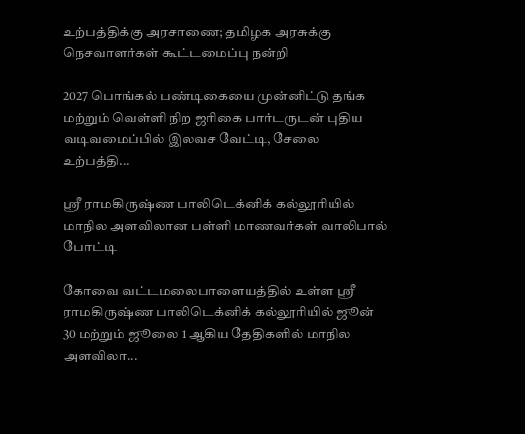உற்பத்திக்கு அரசாணை; தமிழக அரசுக்கு நெசவாளர்கள் கூட்டமைப்பு நன்றி

2027 பொங்கல் பண்டிகையை முன்னிட்டு தங்க மற்றும் வெள்ளி நிற ஜரிகை பார்டருடன் புதிய வடிவமைப்பில் இலவச வேட்டி, சேலை உற்பத்தி...

ஸ்ரீ ராமகிருஷ்ண பாலிடெக்னிக் கல்லூரியில் மாநில அளவிலான பள்ளி மாணவர்கள் வாலிபால் போட்டி

கோவை வட்டமலைபாளையத்தில் உள்ள ஸ்ரீ ராமகிருஷ்ண பாலிடெக்னிக் கல்லூரியில் ஜூன் 30 மற்றும் ஜூலை 1 ஆகிய தேதிகளில் மாநில அளவிலா...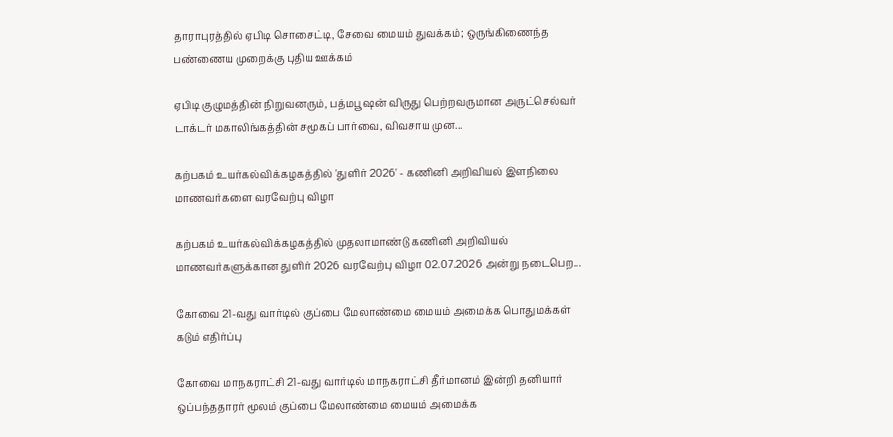தாராபுரத்தில் ஏபிடி சொசைட்டி, சேவை மையம் துவக்கம்; ஒருங்கிணைந்த பண்ணைய முறைக்கு புதிய ஊக்கம்

ஏபிடி குழுமத்தின் நிறுவனரும், பத்மபூஷன் விருது பெற்றவருமான அருட்செல்வர் டாக்டர் மகாலிங்கத்தின் சமூகப் பார்வை, விவசாய முன...

கற்பகம் உயர்கல்விக்கழகத்தில் 'துளிர் 2026' - கணினி அறிவியல் இளநிலை மாணவர்களை வரவேற்பு விழா

கற்பகம் உயர்கல்விக்கழகத்தில் முதலாமாண்டு கணினி அறிவியல் மாணவர்களுக்கான துளிர் 2026 வரவேற்பு விழா 02.07.2026 அன்று நடைபெற...

கோவை 21-வது வார்டில் குப்பை மேலாண்மை மையம் அமைக்க பொதுமக்கள் கடும் எதிர்ப்பு

கோவை மாநகராட்சி 21-வது வார்டில் மாநகராட்சி தீர்மானம் இன்றி தனியார் ஒப்பந்ததாரர் மூலம் குப்பை மேலாண்மை மையம் அமைக்க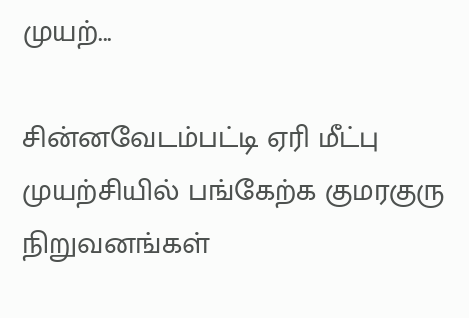முயற்...

சின்னவேடம்பட்டி ஏரி மீட்பு முயற்சியில் பங்கேற்க குமரகுரு நிறுவனங்கள்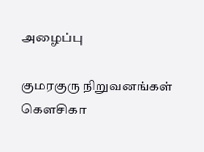அழைப்பு

குமரகுரு நிறுவனங்கள் கெளசிகா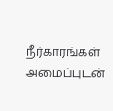நீர்காரங்கள் அமைப்புடன்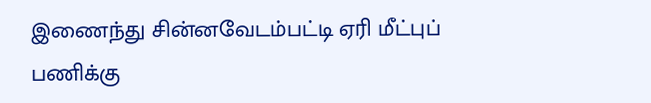இணைந்து சின்னவேடம்பட்டி ஏரி மீட்புப் பணிக்கு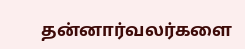தன்னார்வலர்களை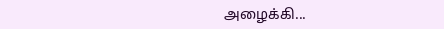அழைக்கி...